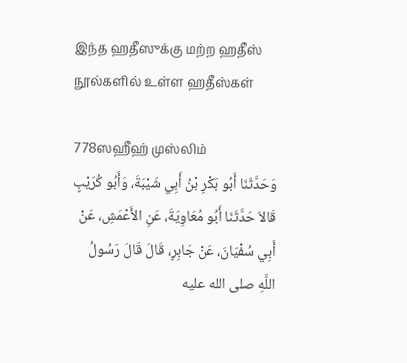இந்த ஹதீஸுக்கு மற்ற ஹதீஸ் நூல்களில் உள்ள ஹதீஸ்கள்

778ஸஹீஹ் முஸ்லிம்
وَحَدَّثَنَا أَبُو بَكْرِ بْنُ أَبِي شَيْبَةَ، وَأَبُو كُرَيْبٍ قَالاَ حَدَّثَنَا أَبُو مُعَاوِيَةَ، عَنِ الأَعْمَشِ، عَنْ أَبِي سُفْيَانَ، عَنْ جَابِرٍ، قَالَ قَالَ رَسُولُ اللَّهِ صلى الله عليه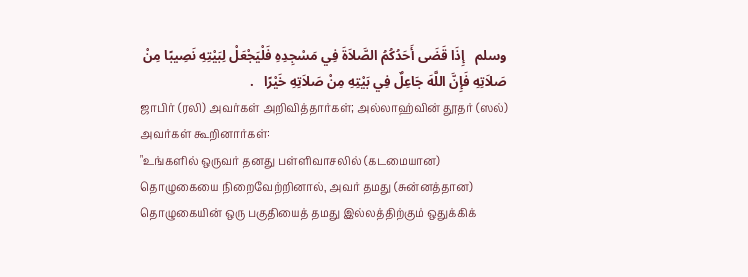وسلم   إِذَا قَضَى أَحَدُكُمُ الصَّلاَةَ فِي مَسْجِدِهِ فَلْيَجْعَلْ لِبَيْتِهِ نَصِيبًا مِنْ صَلاَتِهِ فَإِنَّ اللَّهَ جَاعِلٌ فِي بَيْتِهِ مِنْ صَلاَتِهِ خَيْرًا   .
ஜாபிர் (ரலி) அவர்கள் அறிவித்தார்கள்; அல்லாஹ்வின் தூதர் (ஸல்) அவர்கள் கூறினார்கள்:
"உங்களில் ஒருவர் தனது பள்ளிவாசலில் (கடமையான) தொழுகையை நிறைவேற்றினால், அவர் தமது (சுன்னத்தான) தொழுகையின் ஒரு பகுதியைத் தமது இல்லத்திற்கும் ஒதுக்கிக்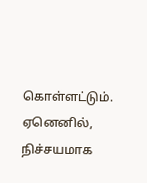கொள்ளட்டும். ஏனெனில், நிச்சயமாக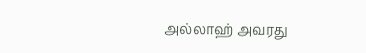அல்லாஹ் அவரது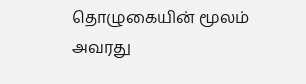தொழுகையின் மூலம் அவரது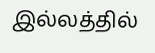இல்லத்தில்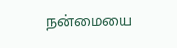நன்மையை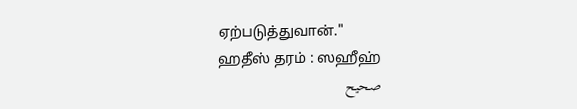ஏற்படுத்துவான்."
ஹதீஸ் தரம் : ஸஹீஹ்
صحيح